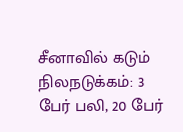சீனாவில் கடும் நிலநடுக்கம்: 3 பேர் பலி, 20 பேர்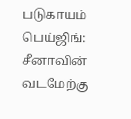படுகாயம்
பெய்ஜிங்: சீனாவின் வடமேற்கு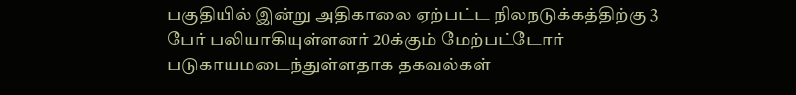பகுதியில் இன்று அதிகாலை ஏற்பட்ட நிலநடுக்கத்திற்கு 3 பேர் பலியாகியுள்ளனர் 20க்கும் மேற்பட்டோர் படுகாயமடைந்துள்ளதாக தகவல்கள்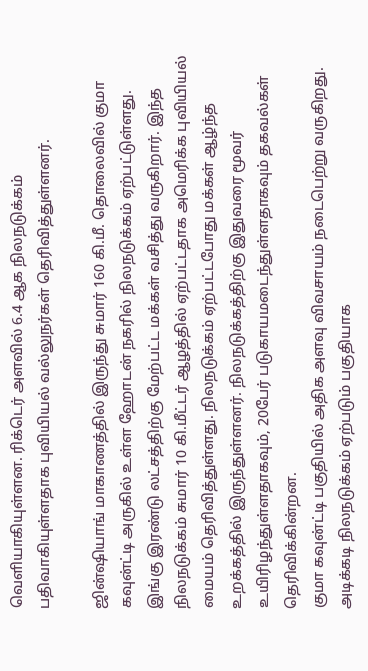வெளியாகியுள்ளன. ரிக்டெர் அளவில் 6.4 ஆக நிலநடுக்கம் பதிவாகியுள்ளதாக புவியியல் வல்லுநர்கள் தெரிவித்துள்ளனர்.

ஜின்ஷியாங் மாகாணத்தில் இருந்து சுமார் 160 கி.மீ. தொலைவில் குமா கவுன்ட்டி அருகில் உள்ள ஹோடன் நகரில் நிலநடுக்கம் ஏற்பட்டுள்ளது. இங்கு இரண்டு லட்சத்திற்கு மேற்பட்ட மக்கள் வசித்து வருகிறார். இந்த நிலநடுக்கம் சுமார் 10 கி.மீட்டர் ஆழத்தில் ஏற்பட்டதாக அமெரிக்க புவியியல் மையம் தெரிவித்துள்ளது. நிலநடுக்கம் ஏற்பட்டபோது மக்கள் ஆழ்ந்த உறக்கத்தில் இருந்துள்ளனர். நிலநடுக்கத்திற்கு இதுவரை மூவர் உயிரிழந்துள்ளதாகவும், 20பேர் படுகாயமடைந்துள்ளதாகவும் தகவல்கள் தெரிவிக்கின்றன.
குமா கவுன்ட்டி பகுதியில் அதிக அளவு விவசாயம் நடைபெற்று வருகிறது. அடிக்கடி நிலநடுக்கம் ஏற்படும் பகுதியாக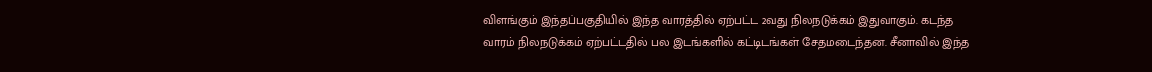விளங்கும் இந்தப்பகுதியில் இந்த வாரத்தில் ஏற்பட்ட 2வது நிலநடுக்கம் இதுவாகும். கடந்த வாரம் நிலநடுக்கம் ஏற்பட்டதில் பல இடங்களில் கட்டிடங்கள் சேதமடைந்தன. சீனாவில் இந்த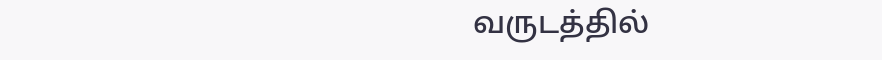வருடத்தில்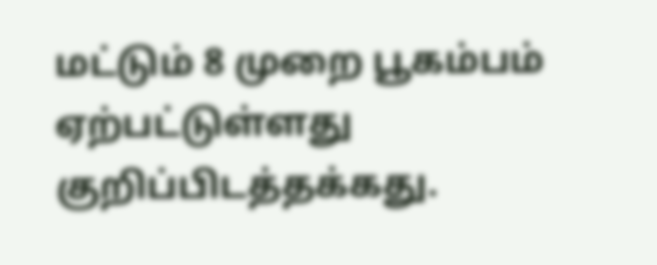மட்டும் 8 முறை பூகம்பம் ஏற்பட்டுள்ளது குறிப்பிடத்தக்கது.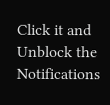Click it and Unblock the Notifications